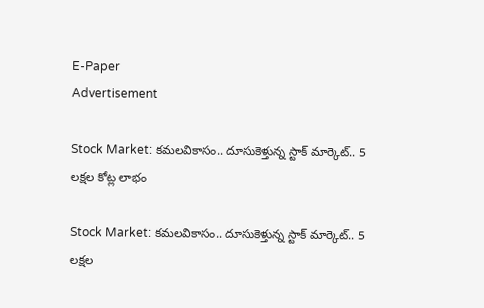E-Paper
Advertisement

Stock Market: కమలవికాసం.. దూసుకెళ్తున్న స్టాక్ మార్కెట్.. 5 లక్షల కోట్ల లాభం

Stock Market: కమలవికాసం.. దూసుకెళ్తున్న స్టాక్ మార్కెట్.. 5 లక్షల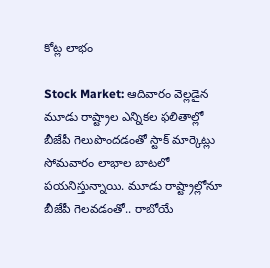కోట్ల లాభం

Stock Market: ఆదివారం వెల్లడైన మూడు రాష్ట్రాల ఎన్నికల ఫలితాల్లో బీజేపీ గెలుపొందడంతో స్టాక్ మార్కెట్లు సోమవారం లాభాల బాటలో పయనిస్తున్నాయి. మూడు రాష్ట్రాల్లోనూ బీజేపీ గెలవడంతో.. రాబోయే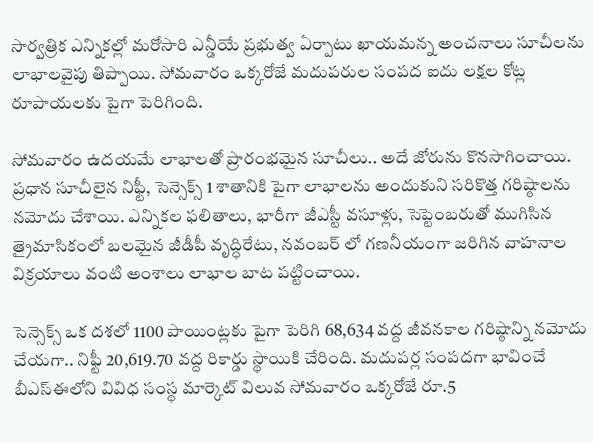సార్వత్రిక ఎన్నికల్లో మరోసారి ఎన్డీయే ప్రభుత్వ ఏర్పాటు ఖాయమన్న అంచనాలు సూచీలను లాభాలవైపు తిప్పాయి. సోమవారం ఒక్కరోజే మదుపరుల సంపద ఐదు లక్షల కోట్ల రూపాయలకు పైగా పెరిగింది.

సోమవారం ఉదయమే లాభాలతో ప్రారంభమైన సూచీలు.. అదే జోరును కొనసాగించాయి. ప్రధాన సూచీలైన నిఫ్టీ, సెన్సెక్స్ 1 శాతానికి పైగా లాభాలను అందుకుని సరికొత్త గరిష్ఠాలను నమోదు చేశాయి. ఎన్నికల ఫలితాలు, భారీగా జీఎస్టీ వసూళ్లు, సెప్టెంబరుతో ముగిసిన త్రైమాసికంలో బలమైన జీడీపీ వృద్ధిరేటు, నవంబర్ లో గణనీయంగా జరిగిన వాహనాల విక్రయాలు వంటి అంశాలు లాభాల బాట పట్టించాయి.

సెన్సెక్స్ ఒక దశలో 1100 పాయింట్లకు పైగా పెరిగి 68,634 వద్ద జీవనకాల గరిష్ఠాన్ని నమోదు చేయగా.. నిఫ్టీ 20,619.70 వద్ద రికార్డు స్థాయికి చేరింది. మదుపర్ల సంపదగా భావించే బీఎస్ఈలోని వివిధ సంస్థ మార్కెట్ విలువ సోమవారం ఒక్కరోజే రూ.5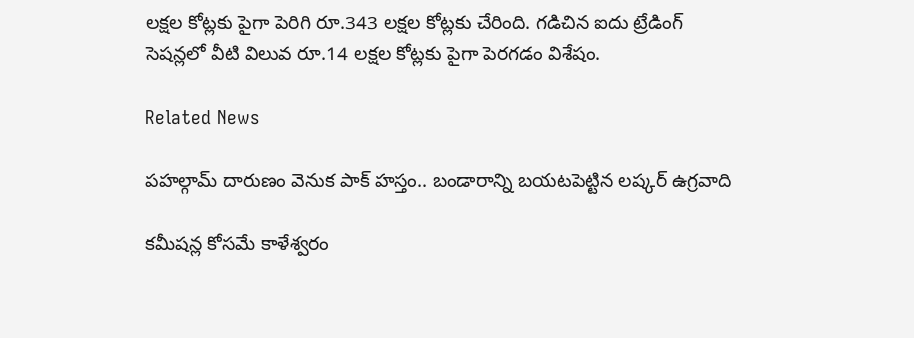లక్షల కోట్లకు పైగా పెరిగి రూ.343 లక్షల కోట్లకు చేరింది. గడిచిన ఐదు ట్రేడింగ్ సెషన్లలో వీటి విలువ రూ.14 లక్షల కోట్లకు పైగా పెరగడం విశేషం.

Related News

పహల్గామ్ దారుణం వెనుక పాక్ హస్తం.. బండారాన్ని బయటపెట్టిన లష్కర్ ఉగ్రవాది

కమీషన్ల కోసమే కాళేశ్వరం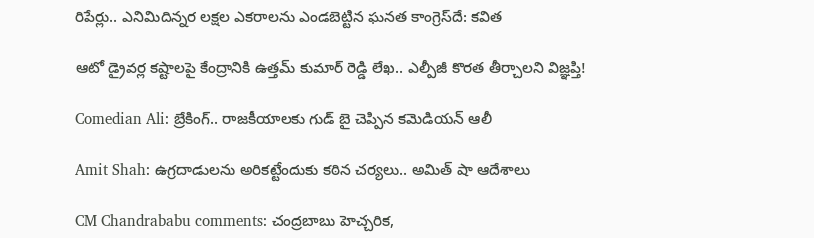రిపేర్లు.. ఎనిమిదిన్నర లక్షల ఎకరాలను ఎండబెట్టిన ఘనత కాంగ్రెస్‌దే: కవిత

ఆటో డ్రైవర్ల కష్టాలపై కేంద్రానికి ఉత్తమ్ కుమార్ రెడ్డి లేఖ.. ఎల్పీజీ కొరత తీర్చాలని విజ్ఞ‌ప్తి!

Comedian Ali: బ్రేకింగ్.. రాజకీయాలకు గుడ్ బై చెప్పిన కమెడియన్ ఆలీ

Amit Shah: ఉగ్రదాడులను అరికట్టేందుకు కఠిన చర్యలు.. అమిత్ షా ఆదేశాలు

CM Chandrababu comments: చంద్రబాబు హెచ్చరిక,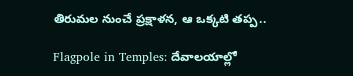తిరుమల నుంచే ప్రక్షాళన, ఆ ఒక్కటి తప్ప..

Flagpole in Temples: దేవాలయాల్లో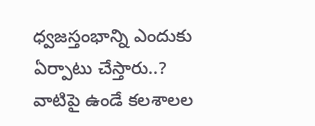ధ్వజస్తంభాన్ని ఎందుకు ఏర్పాటు చేస్తారు..? వాటిపై ఉండే కలశాలల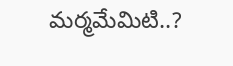మర్మమేమిటి..?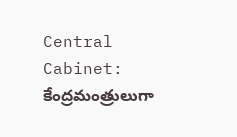Central Cabinet: కేంద్రమంత్రులుగా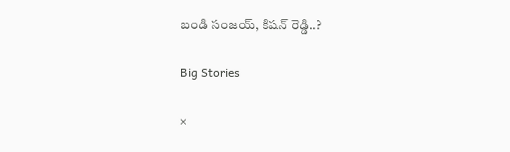బండి సంజయ్, కిషన్ రెడ్డి..?

Big Stories

×